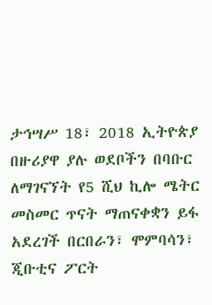ታኅሣሥ 18፣ 2018 ኢትዮጵያ በዙሪያዋ ያሉ ወደቦችን በባቡር ለማገናኘት የ5 ሺህ ኪሎ ሜትር መስመር ጥናት ማጠናቀቋን ይፋ አደረገች በርበራን፣ ሞምባሳን፣ ጂቡቲና ፖርት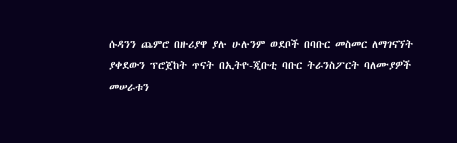ሱዳንን ጨምሮ በዙሪያዋ ያሉ ሁሉንም ወደቦች በባቡር መስመር ለማገናኘት ያቀደውን ፕሮጀከት ጥናት በኢትዮ-ጂቡቲ ባቡር ትራንስፖርት ባለሙያዎች መሠራቱን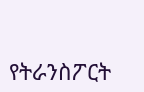የትራንስፖርት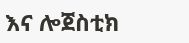እና ሎጀስቲክ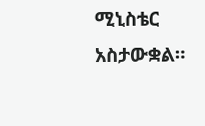ሚኒስቴር አስታውቋል።